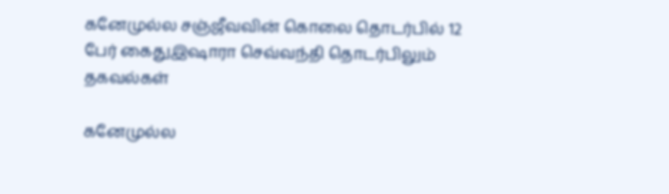கனேமுல்ல சஞ்ஜீவவின் கொலை தொடர்பில் 12 பேர் கைதுஇஷாரா செவ்வந்தி தொடர்பிலும் தகவல்கள்

கனேமுல்ல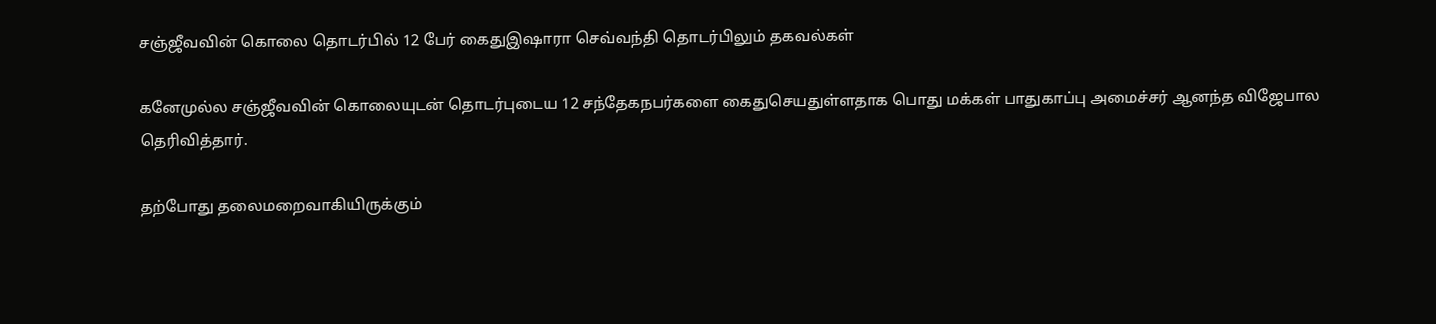சஞ்ஜீவவின் கொலை தொடர்பில் 12 பேர் கைதுஇஷாரா செவ்வந்தி தொடர்பிலும் தகவல்கள்

கனேமுல்ல சஞ்ஜீவவின் கொலையுடன் தொடர்புடைய 12 சந்தேகநபர்களை கைதுசெயதுள்ளதாக பொது மக்கள் பாதுகாப்பு அமைச்சர் ஆனந்த விஜேபால தெரிவித்தார்.

தற்போது தலைமறைவாகியிருக்கும்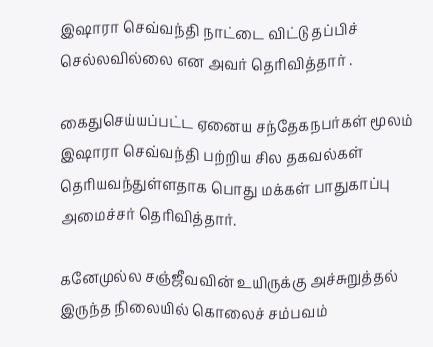இஷாரா செவ்வந்தி நாட்டை விட்டு தப்பிச் செல்லவில்லை என அவர் தெரிவித்தார் .

கைதுசெய்யப்பட்ட ஏனைய சந்தேகநபர்கள் மூலம் இஷாரா செவ்வந்தி பற்றிய சில தகவல்கள் தெரியவந்துள்ளதாக பொது மக்கள் பாதுகாப்பு அமைச்சர் தெரிவித்தார்.

கனேமுல்ல சஞ்ஜீவவின் உயிருக்கு அச்சுறுத்தல் இருந்த நிலையில் கொலைச் சம்பவம்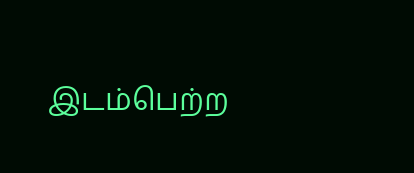இடம்பெற்ற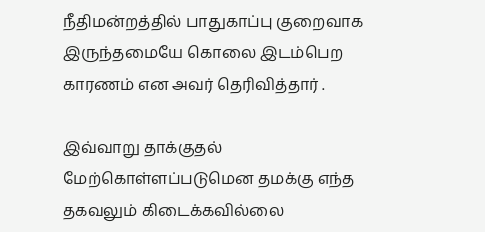நீதிமன்றத்தில் பாதுகாப்பு குறைவாக இருந்தமையே கொலை இடம்பெற காரணம் என அவர் தெரிவித்தார் .

இவ்வாறு தாக்குதல் மேற்கொள்ளப்படுமென தமக்கு எந்த தகவலும் கிடைக்கவில்லை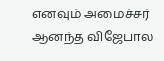எனவும் அமைச்சர் ஆனந்த விஜேபால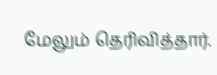மேலும் தெரிவித்தார்.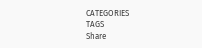CATEGORIES
TAGS
Share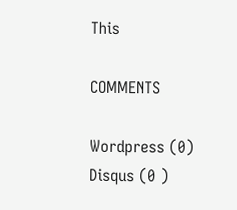This

COMMENTS

Wordpress (0)
Disqus (0 )